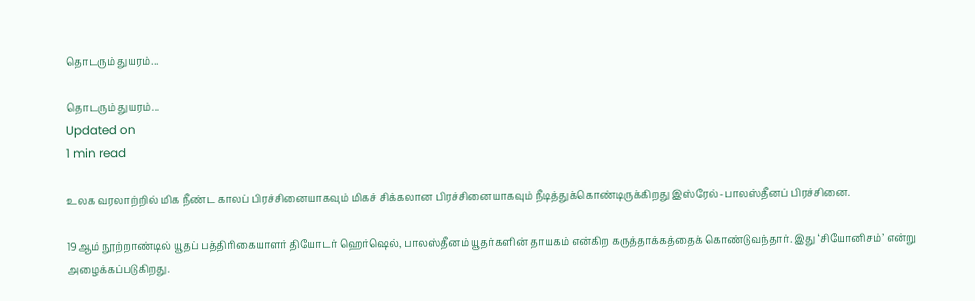தொடரும் துயரம்...

தொடரும் துயரம்...
Updated on
1 min read

உலக வரலாற்றில் மிக நீண்ட காலப் பிரச்சினையாகவும் மிகச் சிக்கலான பிரச்சினையாகவும் நீடித்துக்கொண்டிருக்கிறது இஸ்ரேல்-பாலஸ்தீனப் பிரச்சினை.

19ஆம் நூற்றாண்டில் யூதப் பத்திரிகையாளர் தியோடர் ஹெர்ஷெல், பாலஸ்தீனம் யூதர்களின் தாயகம் என்கிற கருத்தாக்கத்தைக் கொண்டுவந்தார். இது ‘சியோனிசம்’ என்று அழைக்கப்படுகிறது.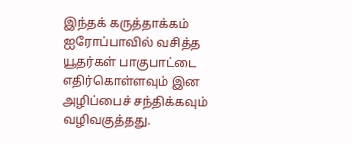இந்தக் கருத்தாக்கம் ஐரோப்பாவில் வசித்த யூதர்கள் பாகுபாட்டை எதிர்கொள்ளவும் இன அழிப்பைச் சந்திக்கவும் வழிவகுத்தது.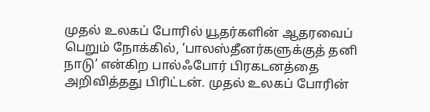முதல் உலகப் போரில் யூதர்களின் ஆதரவைப் பெறும் நோக்கில், ‘பாலஸ்தீனர்களுக்குத் தனி நாடு’ என்கிற பால்ஃபோர் பிரகடனத்தை அறிவித்தது பிரிட்டன். முதல் உலகப் போரின்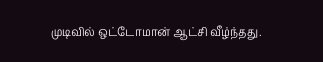முடிவில் ஒட்டோமான் ஆட்சி வீழ்ந்தது.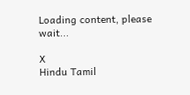Loading content, please wait...

X
Hindu Tamil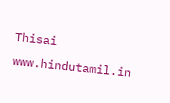Thisai
www.hindutamil.in